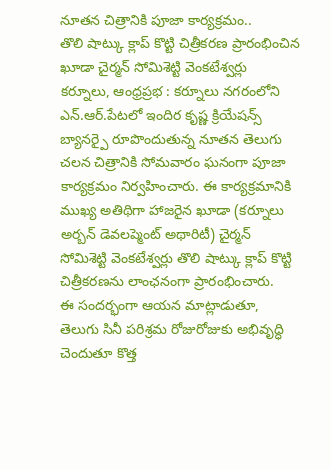నూతన చిత్రానికి పూజా కార్యక్రమం..
తొలి షాట్కు క్లాప్ కొట్టి చిత్రీకరణ ప్రారంభించిన ఖూడా చైర్మన్ సోమిశెట్టి వెంకటేశ్వర్లు
కర్నూలు, ఆంధ్రప్రభ : కర్నూలు నగరంలోని ఎన్.ఆర్.పేటలో ఇందిర కృష్ణ క్రియేషన్స్ బ్యానర్పై రూపొందుతున్న నూతన తెలుగు చలన చిత్రానికి సోమవారం ఘనంగా పూజా కార్యక్రమం నిర్వహించారు. ఈ కార్యక్రమానికి ముఖ్య అతిథిగా హాజరైన ఖూడా (కర్నూలు అర్బన్ డెవలప్మెంట్ అథారిటీ) చైర్మన్ సోమిశెట్టి వెంకటేశ్వర్లు తొలి షాట్కు క్లాప్ కొట్టి చిత్రీకరణను లాంఛనంగా ప్రారంభించారు.
ఈ సందర్భంగా ఆయన మాట్లాడుతూ, తెలుగు సినీ పరిశ్రమ రోజురోజుకు అభివృద్ధి చెందుతూ కొత్త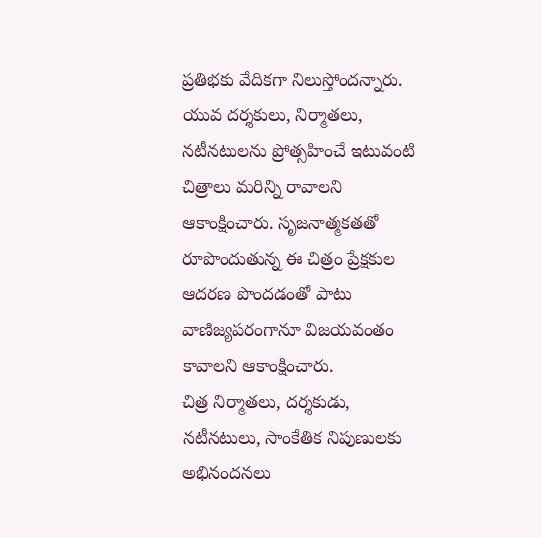ప్రతిభకు వేదికగా నిలుస్తోందన్నారు. యువ దర్శకులు, నిర్మాతలు, నటీనటులను ప్రోత్సహించే ఇటువంటి చిత్రాలు మరిన్ని రావాలని ఆకాంక్షించారు. సృజనాత్మకతతో రూపొందుతున్న ఈ చిత్రం ప్రేక్షకుల ఆదరణ పొందడంతో పాటు వాణిజ్యపరంగానూ విజయవంతం కావాలని ఆకాంక్షించారు.
చిత్ర నిర్మాతలు, దర్శకుడు, నటీనటులు, సాంకేతిక నిపుణులకు అభినందనలు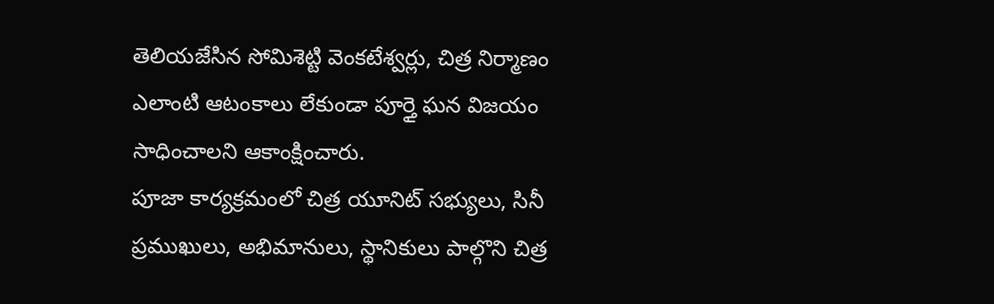తెలియజేసిన సోమిశెట్టి వెంకటేశ్వర్లు, చిత్ర నిర్మాణం ఎలాంటి ఆటంకాలు లేకుండా పూర్తై ఘన విజయం సాధించాలని ఆకాంక్షించారు.
పూజా కార్యక్రమంలో చిత్ర యూనిట్ సభ్యులు, సినీ ప్రముఖులు, అభిమానులు, స్థానికులు పాల్గొని చిత్ర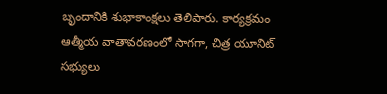బృందానికి శుభాకాంక్షలు తెలిపారు. కార్యక్రమం ఆత్మీయ వాతావరణంలో సాగగా, చిత్ర యూనిట్ సభ్యులు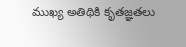ముఖ్య అతిథికి కృతజ్ఞతలు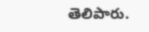తెలిపారు.